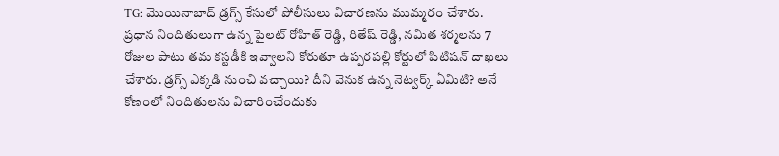TG: మొయినాబాద్ డ్రగ్స్ కేసులో పోలీసులు విచారణను ముమ్మరం చేశారు. ప్రధాన నిందితులుగా ఉన్న పైలట్ రోహిత్ రెడ్డి, రితేష్ రెడ్డి, నమిత శర్మలను 7 రోజుల పాటు తమ కస్టడీకి ఇవ్వాలని కోరుతూ ఉప్పరపల్లి కోర్టులో పిటిషన్ దాఖలు చేశారు. డ్రగ్స్ ఎక్కడి నుంచి వచ్చాయి? దీని వెనుక ఉన్న నెట్వర్క్ ఏమిటి? అనే కోణంలో నిందితులను విచారించేందుకు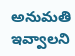అనుమతి ఇవ్వాలని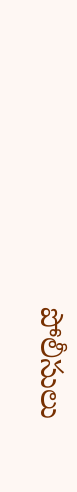పోలీసులు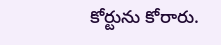కోర్టును కోరారు.